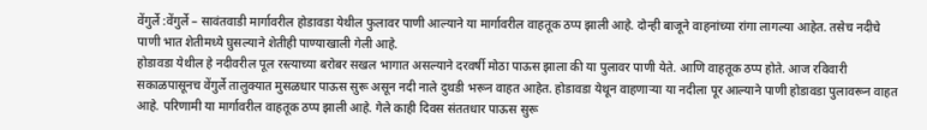वेंगुर्ले :वेंगुर्ले – सावंतवाडी मार्गावरील होडावडा येथील फुलावर पाणी आल्याने या मार्गावरील वाहतूक ठप्प झाली आहे. दोन्ही बाजूने वाहनांच्या रांगा लागल्या आहेत. तसेच नदीचे पाणी भात शेतीमध्ये घुसल्याने शेतीही पाण्याखाली गेली आहे.
होडावडा येथील हे नदीवरील पूल रस्त्याच्या बरोबर सखल भागात असल्याने दरवर्षी मोठा पाऊस झाला की या पुलावर पाणी येते. आणि वाहतूक ठप्प होते. आज रविवारी सकाळपासूनच वेंगुर्ले तालुक्यात मुसळधार पाऊस सुरू असून नदी नाले दुथडी भरून वाहत आहेत. होडावडा येथून वाहणाऱ्या या नदीला पूर आल्याने पाणी होडावडा पुलावरून वाहत आहे. परिणामी या मार्गावरील वाहतूक ठप्प झाली आहे. गेले काही दिवस संततधार पाऊस सुरू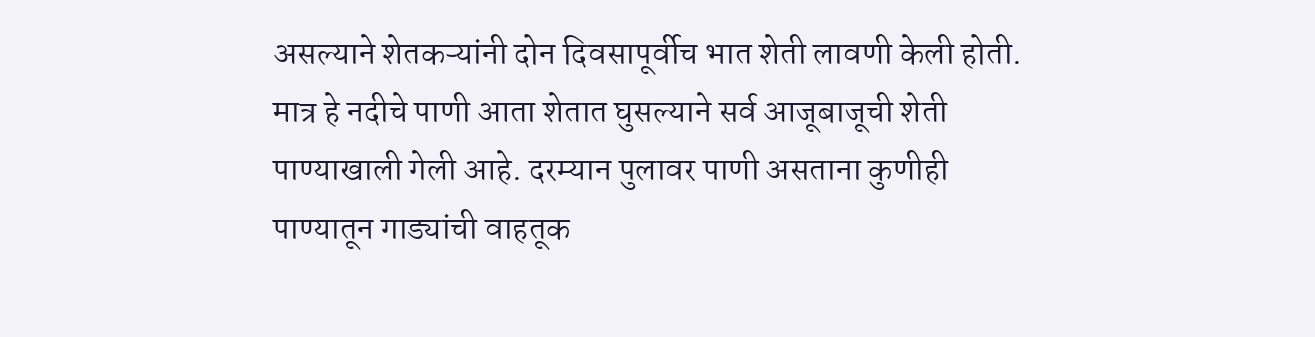असल्याने शेतकऱ्यांनी दोन दिवसापूर्वीच भात शेती लावणी केली होती. मात्र हे नदीचे पाणी आता शेतात घुसल्याने सर्व आजूबाजूची शेती पाण्याखाली गेली आहे. दरम्यान पुलावर पाणी असताना कुणीही पाण्यातून गाड्यांची वाहतूक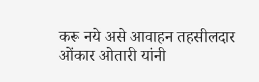करू नये असे आवाहन तहसीलदार ओंकार ओतारी यांनी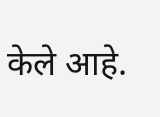केले आहे.